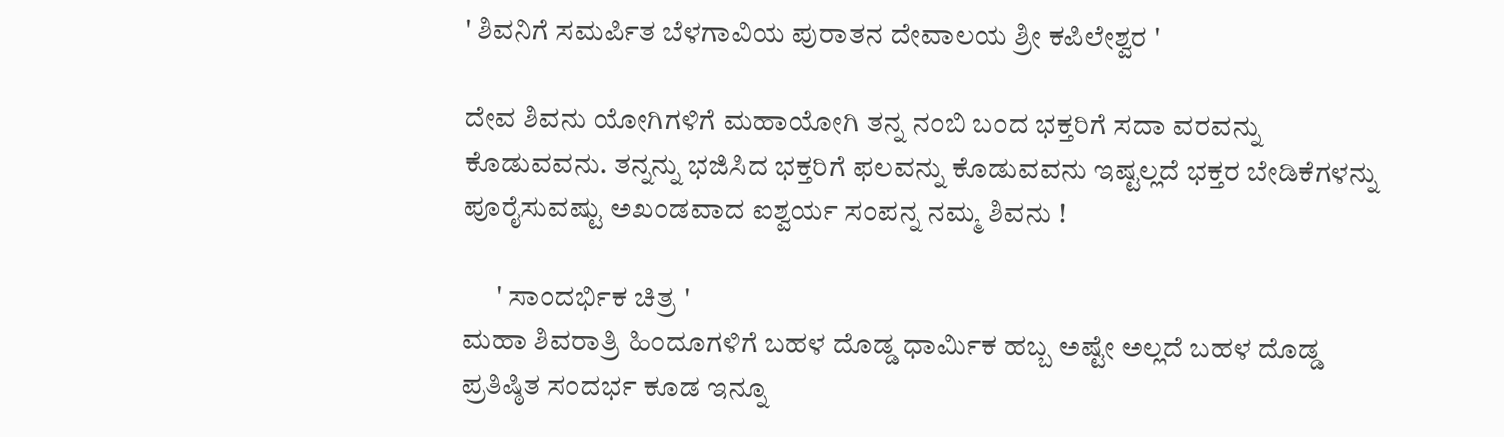' ಶಿವನಿಗೆ ಸಮರ್ಪಿತ ಬೆಳಗಾವಿಯ ಪುರಾತನ ದೇವಾಲಯ ಶ್ರೀ ಕಪಿಲೇಶ್ವರ '

ದೇವ ಶಿವನು ಯೋಗಿಗಳಿಗೆ ಮಹಾಯೋಗಿ ತನ್ನ ನಂಬಿ ಬಂದ ಭಕ್ತರಿಗೆ ಸದಾ ವರವನ್ನು ಕೊಡುವವನು. ತನ್ನನ್ನು ಭಜಿಸಿದ ಭಕ್ತರಿಗೆ ಫಲವನ್ನು ಕೊಡುವವನು ಇಷ್ಟಲ್ಲದೆ ಭಕ್ತರ ಬೇಡಿಕೆಗಳನ್ನು ಪೂರೈಸುವಷ್ಟು ಅಖಂಡವಾದ ಐಶ್ವರ್ಯ ಸಂಪನ್ನ ನಮ್ಮ ಶಿವನು !

      ' ಸಾಂದರ್ಭಿಕ ಚಿತ್ರ '
ಮಹಾ ಶಿವರಾತ್ರಿ ಹಿಂದೂಗಳಿಗೆ ಬಹಳ ದೊಡ್ಡ ಧಾರ್ಮಿಕ ಹಬ್ಬ ಅಷ್ಟೇ ಅಲ್ಲದೆ ಬಹಳ ದೊಡ್ಡ ಪ್ರತಿಷ್ಠಿತ ಸಂದರ್ಭ ಕೂಡ ‌ಇನ್ನೂ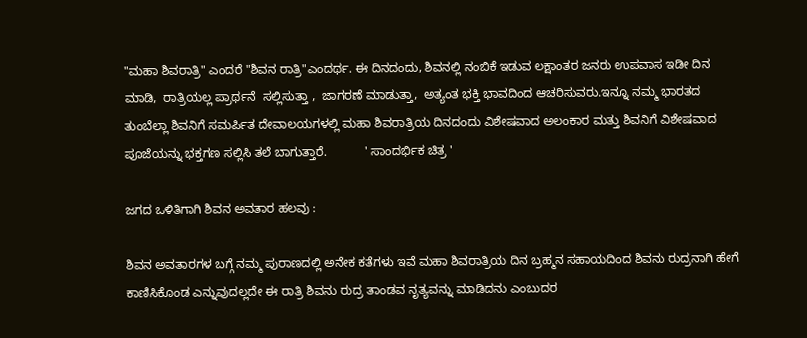"ಮಹಾ ಶಿವರಾತ್ರಿ" ಎಂದರೆ "ಶಿವನ ರಾತ್ರಿ"ಎಂದರ್ಥ. ಈ ದಿನದಂದು, ಶಿವನಲ್ಲಿ ನಂಬಿಕೆ ಇಡುವ ಲಕ್ಷಾಂತರ ಜನರು ಉಪವಾಸ ಇಡೀ ದಿನ ಮಾಡಿ,  ರಾತ್ರಿಯಲ್ಲ ಪ್ರಾರ್ಥನೆ  ಸಲ್ಲಿಸುತ್ತಾ ,  ಜಾಗರಣೆ ಮಾಡುತ್ತಾ,  ಅತ್ಯಂತ ಭಕ್ತಿ ಭಾವದಿಂದ ಆಚರಿಸುವರು.ಇನ್ನೂ ನಮ್ಮ ಭಾರತದ ತುಂಬೆಲ್ಲಾ ಶಿವನಿಗೆ ಸಮರ್ಪಿತ ದೇವಾಲಯಗಳಲ್ಲಿ ಮಹಾ ಶಿವರಾತ್ರಿಯ ದಿನದಂದು ವಿಶೇಷವಾದ ಅಲಂಕಾರ ಮತ್ತು ಶಿವನಿಗೆ ವಿಶೇಷವಾದ ಪೂಜೆಯನ್ನು ಭಕ್ತಗಣ ಸಲ್ಲಿಸಿ ತಲೆ ಬಾಗುತ್ತಾರೆ.           ' ಸಾಂದರ್ಭಿಕ ಚಿತ್ರ '

ಜಗದ ಒಳಿತಿಗಾಗಿ ಶಿವನ ಅವತಾರ ಹಲವು :

ಶಿವನ ಅವತಾರಗಳ ಬಗ್ಗೆ ನಮ್ಮ ಪುರಾಣದಲ್ಲಿ ಅನೇಕ ಕತೆಗಳು ಇವೆ ಮಹಾ ಶಿವರಾತ್ರಿಯ ದಿನ ಬ್ರಹ್ಮನ ಸಹಾಯದಿಂದ ಶಿವನು ರುದ್ರನಾಗಿ ಹೇಗೆ ಕಾಣಿಸಿಕೊಂಡ ಎನ್ನುವುದಲ್ಲದೇ ಈ ರಾತ್ರಿ ಶಿವನು ರುದ್ರ ತಾಂಡವ ನೃತ್ಯವನ್ನು ಮಾಡಿದನು ಎಂಬುದರ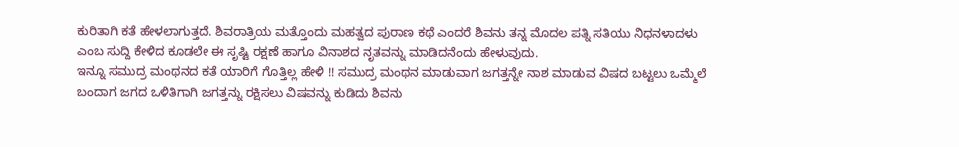ಕುರಿತಾಗಿ ಕತೆ ಹೇಳಲಾಗುತ್ತದೆ. ಶಿವರಾತ್ರಿಯ ಮತ್ತೊಂದು ಮಹತ್ವದ ಪುರಾಣ ಕಥೆ ಎಂದರೆ ಶಿವನು ತನ್ನ ಮೊದಲ ಪತ್ನಿ ಸತಿಯು ನಿಧನಳಾದಳು ಎಂಬ ಸುದ್ದಿ ಕೇಳಿದ ಕೂಡಲೇ ಈ ಸೃಷ್ಟಿ ರಕ್ಷಣೆ ಹಾಗೂ ವಿನಾಶದ ನೃತವನ್ನು ಮಾಡಿದನೆಂದು ಹೇಳುವುದು.
ಇನ್ನೂ ಸಮುದ್ರ ಮಂಥನದ ಕತೆ ಯಾರಿಗೆ ಗೊತ್ತಿಲ್ಲ ಹೇಳಿ !! ಸಮುದ್ರ ಮಂಥನ ಮಾಡುವಾಗ ಜಗತ್ತನ್ನೇ ನಾಶ ಮಾಡುವ ವಿಷದ ಬಟ್ಟಲು ಒಮ್ಮೆಲೆ ಬಂದಾಗ ಜಗದ ಒಳಿತಿಗಾಗಿ ಜಗತ್ತನ್ನು ರಕ್ಷಿಸಲು ವಿಷವನ್ನು ಕುಡಿದು ಶಿವನು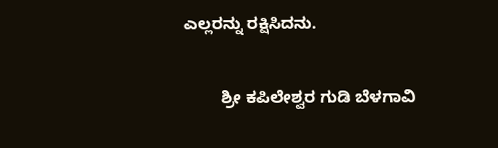ಎಲ್ಲರನ್ನು ರಕ್ಷಿಸಿದನು.

        ಶ್ರೀ ಕಪಿಲೇಶ್ವರ ಗುಡಿ ಬೆಳಗಾವಿ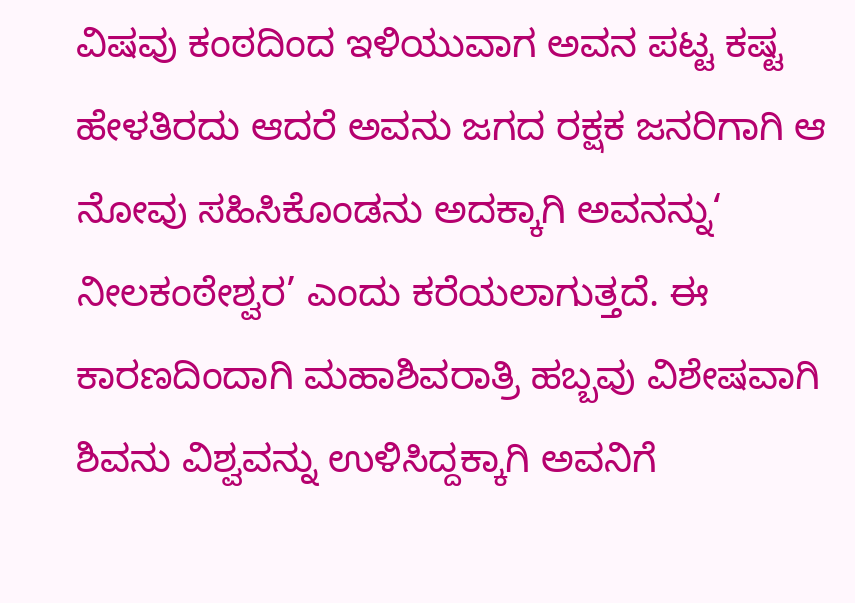ವಿಷವು ಕಂಠದಿಂದ ಇಳಿಯುವಾಗ ಅವನ ಪಟ್ಟ ಕಷ್ಟ ಹೇಳತಿರದು ಆದರೆ ಅವನು ಜಗದ ರಕ್ಷಕ ಜನರಿಗಾಗಿ ಆ ನೋವು ಸಹಿಸಿಕೊಂಡನು ಅದಕ್ಕಾಗಿ ಅವನನ್ನು‘ ನೀಲಕಂಠೇಶ್ವರ’ ಎಂದು ಕರೆಯಲಾಗುತ್ತದೆ. ಈ ಕಾರಣದಿಂದಾಗಿ ಮಹಾಶಿವರಾತ್ರಿ ಹಬ್ಬವು ವಿಶೇಷವಾಗಿ ಶಿವನು ವಿಶ್ವವನ್ನು ಉಳಿಸಿದ್ದಕ್ಕಾಗಿ ಅವನಿಗೆ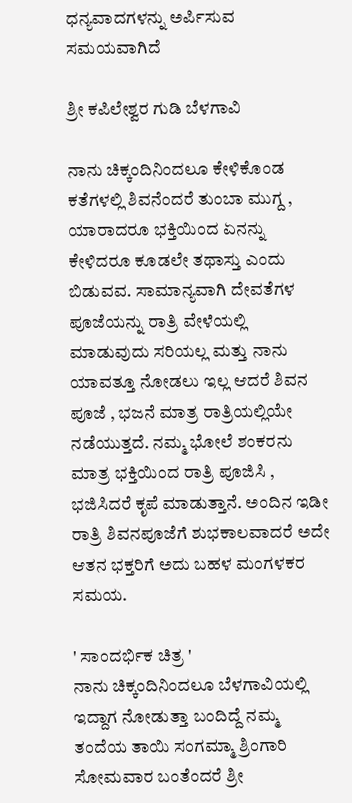ಧನ್ಯವಾದಗಳನ್ನು ಅರ್ಪಿಸುವ ಸಮಯವಾಗಿದೆ

ಶ್ರೀ ಕಪಿಲೇಶ್ವರ ಗುಡಿ ಬೆಳಗಾವಿ

ನಾನು ಚಿಕ್ಕಂದಿನಿಂದಲೂ ಕೇಳಿಕೊಂಡ ಕತೆಗಳಲ್ಲಿ ಶಿವನೆಂದರೆ ತುಂಬಾ ಮುಗ್ದ , ಯಾರಾದರೂ ಭಕ್ತಿಯಿಂದ ಏನನ್ನು ಕೇಳಿದರೂ ಕೂಡಲೇ ತಥಾಸ್ತು ಎಂದು ಬಿಡುವವ. ಸಾಮಾನ್ಯವಾಗಿ ದೇವತೆಗಳ ಪೂಜೆಯನ್ನು ರಾತ್ರಿ ವೇಳೆಯಲ್ಲಿ ಮಾಡುವುದು ಸರಿಯಲ್ಲ ಮತ್ತು ನಾನು ಯಾವತ್ತೂ ನೋಡಲು ಇಲ್ಲ ಆದರೆ ಶಿವನ ಪೂಜೆ , ಭಜನೆ ಮಾತ್ರ ರಾತ್ರಿಯಲ್ಲಿಯೇ ನಡೆಯುತ್ತದೆ. ನಮ್ಮ ಭೋಲೆ ಶಂಕರನು ಮಾತ್ರ ಭಕ್ತಿಯಿಂದ ರಾತ್ರಿ ಪೂಜಿಸಿ , ಭಜಿಸಿದರೆ ಕೃಪೆ ಮಾಡುತ್ತಾನೆ. ಅಂದಿನ ಇಡೀ ರಾತ್ರಿ ಶಿವನಪೂಜೆಗೆ ಶುಭಕಾಲವಾದರೆ ಅದೇ ಆತನ ಭಕ್ತರಿಗೆ ಅದು ಬಹಳ ಮಂಗಳಕರ ಸಮಯ.

' ಸಾಂದರ್ಭಿಕ ಚಿತ್ರ '
ನಾನು ಚಿಕ್ಕಂದಿನಿಂದಲೂ ಬೆಳಗಾವಿಯಲ್ಲಿ ಇದ್ದಾಗ ನೋಡುತ್ತಾ ಬಂದಿದ್ದೆ ನಮ್ಮ ತಂದೆಯ ತಾಯಿ ಸಂಗಮ್ಮಾ ಶ್ರಿಂಗಾರಿ ಸೋಮವಾರ ಬಂತೆಂದರೆ ಶ್ರೀ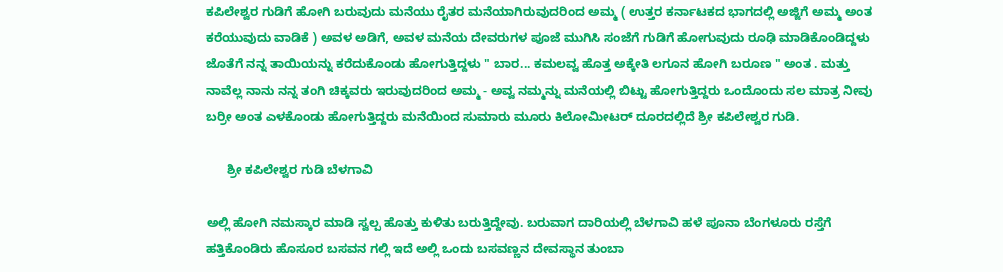ಕಪಿಲೇಶ್ವರ ಗುಡಿಗೆ ಹೋಗಿ ಬರುವುದು ಮನೆಯು ರೈತರ ಮನೆಯಾಗಿರುವುದರಿಂದ ಅಮ್ಮ ( ಉತ್ತರ ಕರ್ನಾಟಕದ ಭಾಗದಲ್ಲಿ ಅಜ್ಜಿಗೆ ಅಮ್ಮ ಅಂತ ಕರೆಯುವುದು ವಾಡಿಕೆ ) ಅವಳ ಅಡಿಗೆ, ಅವಳ ಮನೆಯ ದೇವರುಗಳ ಪೂಜೆ ಮುಗಿಸಿ ಸಂಜೆಗೆ ಗುಡಿಗೆ ಹೋಗುವುದು ರೂಢಿ ಮಾಡಿಕೊಂಡಿದ್ದಳು ಜೊತೆಗೆ ನನ್ನ ತಾಯಿಯನ್ನು ಕರೆದುಕೊಂಡು ಹೋಗುತ್ತಿದ್ದಳು " ಬಾರ... ಕಮಲವ್ವ ಹೊತ್ತ ಅಕ್ಕೇತಿ ಲಗೂನ ಹೋಗಿ ಬರೂಣ " ಅಂತ . ಮತ್ತು ನಾವೆಲ್ಲ ನಾನು ನನ್ನ ತಂಗಿ ಚಿಕ್ಕವರು ಇರುವುದರಿಂದ ಅಮ್ಮ - ಅವ್ವ ನಮ್ಮನ್ನು ಮನೆಯಲ್ಲಿ ಬಿಟ್ಟು ಹೋಗುತ್ತಿದ್ದರು ಒಂದೊಂದು ಸಲ ಮಾತ್ರ ನೀವು ಬರ್ರೀ ಅಂತ ಎಳಕೊಂಡು ಹೋಗುತ್ತಿದ್ದರು ಮನೆಯಿಂದ ಸುಮಾರು ಮೂರು ಕಿಲೋಮೀಟರ್ ದೂರದಲ್ಲಿದೆ ಶ್ರೀ ಕಪಿಲೇಶ್ವರ ಗುಡಿ.

      ಶ್ರೀ ಕಪಿಲೇಶ್ವರ ಗುಡಿ ಬೆಳಗಾವಿ

ಅಲ್ಲಿ ಹೋಗಿ ನಮಸ್ಕಾರ ಮಾಡಿ ಸ್ವಲ್ಪ ಹೊತ್ತು ಕುಳಿತು ಬರುತ್ತಿದ್ದೇವು. ಬರುವಾಗ ದಾರಿಯಲ್ಲಿ ಬೆಳಗಾವಿ ಹಳೆ ಪೂನಾ ಬೆಂಗಳೂರು ರಸ್ತೆಗೆ ಹತ್ತಿಕೊಂಡಿರು ಹೊಸೂರ ಬಸವನ ಗಲ್ಲಿ ಇದೆ ಅಲ್ಲಿ ಒಂದು ಬಸವಣ್ಣನ ದೇವಸ್ಥಾನ ತುಂಬಾ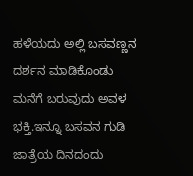ಹಳೆಯದು ಅಲ್ಲಿ ಬಸವಣ್ಣನ ದರ್ಶನ ಮಾಡಿಕೊಂಡು ಮನೆಗೆ ಬರುವುದು ಅವಳ ಭಕ್ತಿ.ಇನ್ನೂ ಬಸವನ ಗುಡಿ ಜಾತ್ರೆಯ ದಿನದಂದು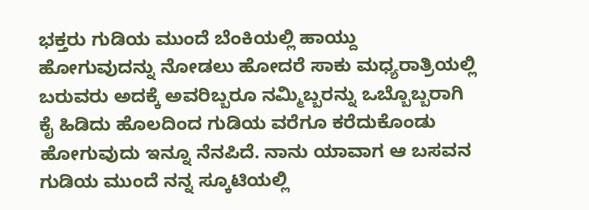ಭಕ್ತರು ಗುಡಿಯ ಮುಂದೆ ಬೆಂಕಿಯಲ್ಲಿ ಹಾಯ್ದು ಹೋಗುವುದನ್ನು ನೋಡಲು ಹೋದರೆ ಸಾಕು ಮಧ್ಯರಾತ್ರಿಯಲ್ಲಿ ಬರುವರು ಅದಕ್ಕೆ ಅವರಿಬ್ಬರೂ ನಮ್ಮಿಬ್ಬರನ್ನು ಒಬ್ಬೊಬ್ಬರಾಗಿ ಕೈ ಹಿಡಿದು ಹೊಲದಿಂದ ಗುಡಿಯ ವರೆಗೂ ಕರೆದುಕೊಂಡು ಹೋಗುವುದು ಇನ್ನೂ ನೆನಪಿದೆ. ನಾನು ಯಾವಾಗ ಆ ಬಸವನ ಗುಡಿಯ ಮುಂದೆ ನನ್ನ ಸ್ಕೂಟಿಯಲ್ಲಿ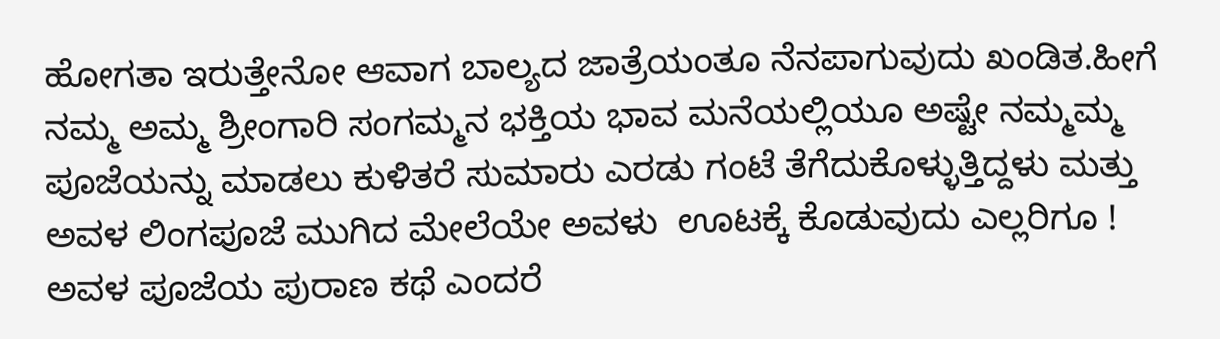ಹೋಗತಾ ಇರುತ್ತೇನೋ ಆವಾಗ ಬಾಲ್ಯದ ಜಾತ್ರೆಯಂತೂ ನೆನಪಾಗುವುದು ಖಂಡಿತ.ಹೀಗೆ ನಮ್ಮ ಅಮ್ಮ ಶ್ರೀಂಗಾರಿ ಸಂಗಮ್ಮನ ಭಕ್ತಿಯ ಭಾವ ಮನೆಯಲ್ಲಿಯೂ ಅಷ್ಟೇ ನಮ್ಮಮ್ಮ ಪೂಜೆಯನ್ನು ಮಾಡಲು ಕುಳಿತರೆ ಸುಮಾರು ಎರಡು ಗಂಟೆ ತೆಗೆದುಕೊಳ್ಳುತ್ತಿದ್ದಳು ಮತ್ತು ಅವಳ ಲಿಂಗಪೂಜೆ ಮುಗಿದ ಮೇಲೆಯೇ ಅವಳು  ಊಟಕ್ಕೆ ಕೊಡುವುದು ಎಲ್ಲರಿಗೂ ! ಅವಳ ಪೂಜೆಯ ಪುರಾಣ ಕಥೆ ಎಂದರೆ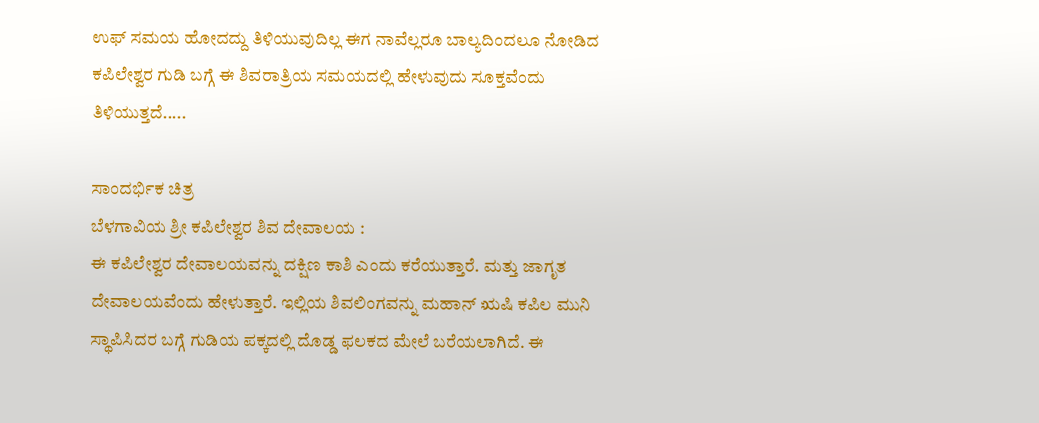ಉಫ್ ಸಮಯ ಹೋದದ್ದು ತಿಳಿಯುವುದಿಲ್ಲ ಈಗ ನಾವೆಲ್ಲರೂ ಬಾಲ್ಯದಿಂದಲೂ ನೋಡಿದ ಕಪಿಲೇಶ್ವರ ಗುಡಿ ಬಗ್ಗೆ ಈ ಶಿವರಾತ್ರಿಯ ಸಮಯದಲ್ಲಿ ಹೇಳುವುದು ಸೂಕ್ತವೆಂದು ತಿಳಿಯುತ್ತದೆ.....

ಸಾಂದರ್ಭಿಕ ಚಿತ್ರ
ಬೆಳಗಾವಿಯ ಶ್ರೀ ಕಪಿಲೇಶ್ವರ ಶಿವ ದೇವಾಲಯ :
ಈ ಕಪಿಲೇಶ್ವರ ದೇವಾಲಯವನ್ನು ದಕ್ಷಿಣ ಕಾಶಿ ಎಂದು ಕರೆಯುತ್ತಾರೆ. ಮತ್ತು ಜಾಗೃತ ದೇವಾಲಯವೆಂದು ಹೇಳುತ್ತಾರೆ. ಇಲ್ಲಿಯ ಶಿವಲಿಂಗವನ್ನು ಮಹಾನ್ ಋಷಿ ಕಪಿಲ ಮುನಿ ಸ್ಥಾಪಿಸಿದರ ಬಗ್ಗೆ ಗುಡಿಯ ಪಕ್ಕದಲ್ಲಿ ದೊಡ್ಡ ಫಲಕದ ಮೇಲೆ ಬರೆಯಲಾಗಿದೆ. ಈ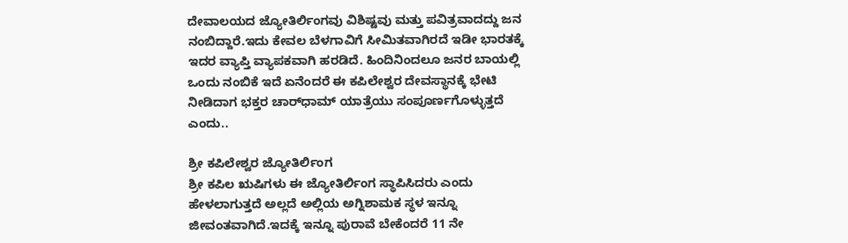ದೇವಾಲಯದ ಜ್ಯೋತಿರ್ಲಿಂಗವು ವಿಶಿಷ್ಟವು ಮತ್ತು ಪವಿತ್ರವಾದದ್ದು ಜನ ನಂಬಿದ್ದಾರೆ.ಇದು ಕೇವಲ ಬೆಳಗಾವಿಗೆ ಸೀಮಿತವಾಗಿರದೆ ಇಡೀ ಭಾರತಕ್ಕೆ ಇದರ ವ್ಯಾಪ್ತಿ ವ್ಯಾಪಕವಾಗಿ ಹರಡಿದೆ. ಹಿಂದಿನಿಂದಲೂ ಜನರ ಬಾಯಲ್ಲಿ ಒಂದು ನಂಬಿಕೆ ಇದೆ ಏನೆಂದರೆ ಈ ಕಪಿಲೇಶ್ವರ ದೇವಸ್ಥಾನಕ್ಕೆ ಭೇಟಿ ನೀಡಿದಾಗ ಭಕ್ತರ ಚಾರ್‌ಧಾಮ್ ಯಾತ್ರೆಯು ಸಂಪೂರ್ಣಗೊಳ್ಳುತ್ತದೆ ಎಂದು..

ಶ್ರೀ ಕಪಿಲೇಶ್ವರ ಜ್ಯೋತಿರ್ಲಿಂಗ
ಶ್ರೀ ಕಪಿಲ ಋಷಿಗಳು ಈ ಜ್ಯೋತಿರ್ಲಿಂಗ ಸ್ಥಾಪಿಸಿದರು ಎಂದು ಹೇಳಲಾಗುತ್ತದೆ ಅಲ್ಲದೆ ಅಲ್ಲಿಯ ಅಗ್ನಿಶಾಮಕ ಸ್ಥಳ ಇನ್ನೂ ಜೀವಂತವಾಗಿದೆ.ಇದಕ್ಕೆ ಇನ್ನೂ ಪುರಾವೆ ಬೇಕೆಂದರೆ 11 ನೇ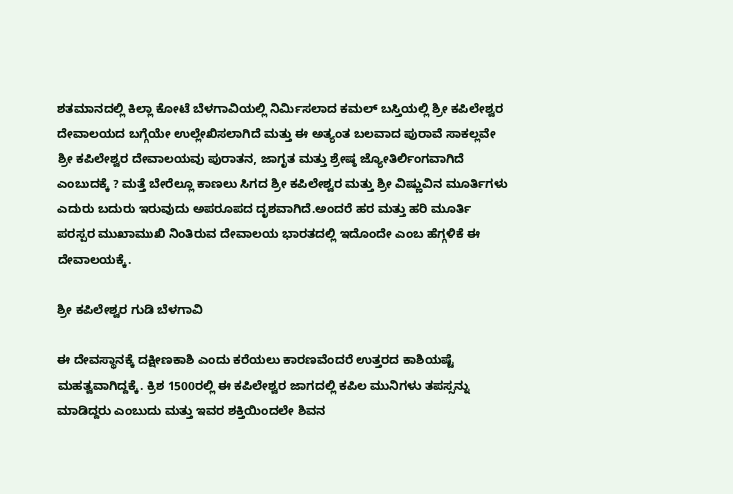ಶತಮಾನದಲ್ಲಿ ಕಿಲ್ಲಾ ಕೋಟೆ ಬೆಳಗಾವಿಯಲ್ಲಿ ನಿರ್ಮಿಸಲಾದ ಕಮಲ್ ಬಸ್ತಿಯಲ್ಲಿ ಶ್ರೀ ಕಪಿಲೇಶ್ವರ ದೇವಾಲಯದ ಬಗ್ಗೆಯೇ ಉಲ್ಲೇಖಿಸಲಾಗಿದೆ ಮತ್ತು ಈ ಅತ್ಯಂತ ಬಲವಾದ ಪುರಾವೆ ಸಾಕಲ್ಲವೇ ಶ್ರೀ ಕಪಿಲೇಶ್ವರ ದೇವಾಲಯವು ಪುರಾತನ, ಜಾಗೃತ ಮತ್ತು ಶ್ರೇಷ್ಠ ಜ್ಯೋತಿರ್ಲಿಂಗವಾಗಿದೆ ಎಂಬುದಕ್ಕೆ ? ಮತ್ತೆ ಬೇರೆಲ್ಲೂ ಕಾಣಲು ಸಿಗದ ಶ್ರೀ ಕಪಿಲೇಶ್ವರ ಮತ್ತು ಶ್ರೀ ವಿಷ್ಣುವಿನ ಮೂರ್ತಿಗಳು ಎದುರು ಬದುರು ಇರುವುದು ಅಪರೂಪದ ದೃಶವಾಗಿದೆ.ಅಂದರೆ ಹರ ಮತ್ತು ಹರಿ ಮೂರ್ತಿ ಪರಸ್ಪರ ಮುಖಾಮುಖಿ ನಿಂತಿರುವ ದೇವಾಲಯ ಭಾರತದಲ್ಲಿ ಇದೊಂದೇ ಎಂಬ ಹೆಗ್ಗಳಿಕೆ ಈ ದೇವಾಲಯಕ್ಕೆ.

ಶ್ರೀ ಕಪಿಲೇಶ್ವರ ಗುಡಿ ಬೆಳಗಾವಿ

ಈ ದೇವಸ್ಥಾನಕ್ಕೆ ದಕ್ಷೀಣಕಾಶಿ ಎಂದು ಕರೆಯಲು ಕಾರಣವೆಂದರೆ ಉತ್ತರದ ಕಾಶಿಯಷ್ಟೆ ಮಹತ್ವವಾಗಿದ್ದಕ್ಕೆ. ಕ್ರಿಶ 1500ರಲ್ಲಿ ಈ ಕಪಿಲೇಶ್ವರ ಜಾಗದಲ್ಲಿ ಕಪಿಲ ಮುನಿಗಳು ತಪಸ್ಸನ್ನು ಮಾಡಿದ್ದರು ಎಂಬುದು ಮತ್ತು ಇವರ ಶಕ್ತಿಯಿಂದಲೇ ಶಿವನ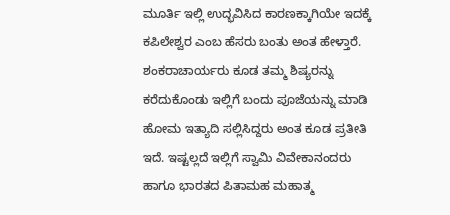ಮೂರ್ತಿ ಇಲ್ಲಿ ಉದ್ಭವಿಸಿದ ಕಾರಣಕ್ಕಾಗಿಯೇ ಇದಕ್ಕೆ ಕಪಿಲೇಶ್ವರ ಎಂಬ ಹೆಸರು ಬಂತು ಅಂತ ಹೇಳ್ತಾರೆ. ಶಂಕರಾಚಾರ್ಯರು ಕೂಡ ತಮ್ಮ ಶಿಷ್ಯರನ್ನು ಕರೆದುಕೊಂಡು ಇಲ್ಲಿಗೆ ಬಂದು ಪೂಜೆಯನ್ನು ಮಾಡಿ ಹೋಮ ಇತ್ಯಾದಿ ಸಲ್ಲಿಸಿದ್ದರು ಅಂತ ಕೂಡ ಪ್ರತೀತಿ ಇದೆ. ಇಷ್ಟಲ್ಲದೆ ಇಲ್ಲಿಗೆ ಸ್ವಾಮಿ ವಿವೇಕಾನಂದರು ಹಾಗೂ ಭಾರತದ ಪಿತಾಮಹ ಮಹಾತ್ಮ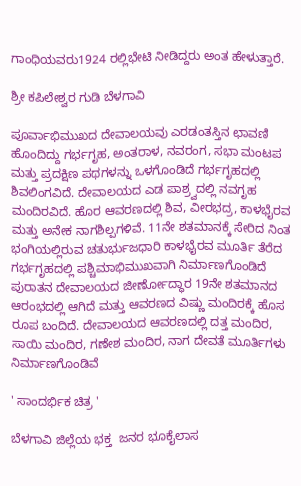ಗಾಂಧಿಯವರು1924 ರಲ್ಲಿಭೇಟಿ ನೀಡಿದ್ದರು ಅಂತ ಹೇಳುತ್ತಾರೆ.

ಶ್ರೀ ಕಪಿಲೇಶ್ವರ ಗುಡಿ ಬೆಳಗಾವಿ

ಪೂರ್ವಾಭಿಮುಖದ ದೇವಾಲಯವು ಎರಡಂತಸ್ತಿನ ಛಾವಣಿ ಹೊಂದಿದ್ದು ಗರ್ಭಗೃಹ, ಅಂತರಾಳ, ನವರಂಗ, ಸಭಾ ಮಂಟಪ ಮತ್ತು ಪ್ರದಕ್ಷಿಣ ಪಥಗಳನ್ನು ಒಳಗೊಂಡಿದೆ ಗರ್ಭಗೃಹದಲ್ಲಿ ಶಿವಲಿಂಗವಿದೆ. ದೇವಾಲಯದ ಎಡ ಪಾಶ್ರ್ವದಲ್ಲಿ ನವಗೃಹ ಮಂದಿರವಿದೆ. ಹೊರ ಆವರಣದಲ್ಲಿ ಶಿವ, ವೀರಭದ್ರ, ಕಾಳಭೈರವ ಮತ್ತು ಅನೇಕ ನಾಗಶಿಲ್ಪಗಳಿವೆ. 11ನೇ ಶತಮಾನಕ್ಕೆ ಸೇರಿದ ನಿಂತ ಭಂಗಿಯಲ್ಲಿರುವ ಚತುರ್ಭುಜಧಾರಿ ಕಾಳಭೈರವ ಮೂರ್ತಿ ತೆರೆದ ಗರ್ಭಗೃಹದಲ್ಲಿ ಪಶ್ಚಿಮಾಭಿಮುಖವಾಗಿ ನಿರ್ಮಾಣಗೊಂಡಿದೆ ಪುರಾತನ ದೇವಾಲಯದ ಜೀರ್ಣೋದ್ಧಾರ 19ನೇ ಶತಮಾನದ ಆರಂಭದಲ್ಲಿ ಆಗಿದೆ ಮತ್ತು ಆವರಣದ ವಿಷ್ಣು ಮಂದಿರಕ್ಕೆ ಹೊಸ ರೂಪ ಬಂದಿದೆ. ದೇವಾಲಯದ ಆವರಣದಲ್ಲಿ ದತ್ತ ಮಂದಿರ, ಸಾಯಿ ಮಂದಿರ, ಗಣೇಶ ಮಂದಿರ, ನಾಗ ದೇವತೆ ಮೂರ್ತಿಗಳು ನಿರ್ಮಾಣಗೊಂಡಿವೆ

' ಸಾಂದರ್ಭಿಕ ಚಿತ್ರ '

ಬೆಳಗಾವಿ ಜಿಲ್ಲೆಯ ಭಕ್ತ  ಜನರ ಭೂಕೈಲಾಸ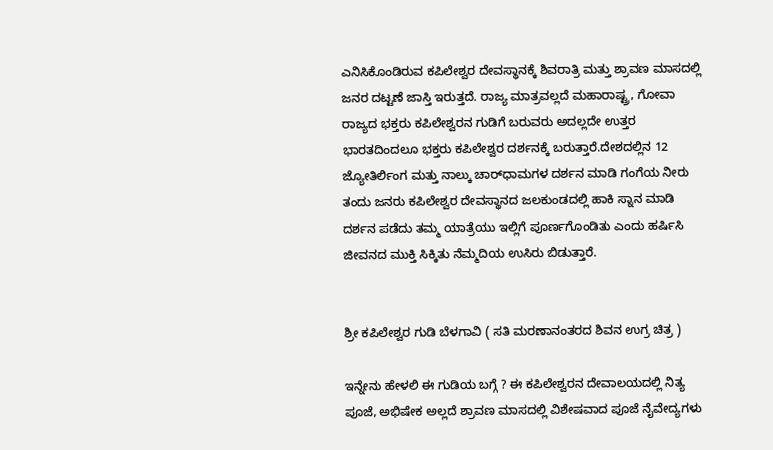ಎನಿಸಿಕೊಂಡಿರುವ ಕಪಿಲೇಶ್ವರ ದೇವಸ್ಥಾನಕ್ಕೆ ಶಿವರಾತ್ರಿ ಮತ್ತು ಶ್ರಾವಣ ಮಾಸದಲ್ಲಿ ಜನರ ದಟ್ಟಣೆ ಜಾಸ್ತಿ ಇರುತ್ತದೆ. ರಾಜ್ಯ ಮಾತ್ರವಲ್ಲದೆ ಮಹಾರಾಷ್ಟ್ರ, ಗೋವಾ ರಾಜ್ಯದ ಭಕ್ತರು ಕಪಿಲೇಶ್ವರನ ಗುಡಿಗೆ ಬರುವರು ಅದಲ್ಲದೇ ಉತ್ತರ ಭಾರತದಿಂದಲೂ ಭಕ್ತರು ಕಪಿಲೇಶ್ವರ ದರ್ಶನಕ್ಕೆ ಬರುತ್ತಾರೆ.ದೇಶದಲ್ಲಿನ 12 ಜ್ಯೋತಿರ್ಲಿಂಗ ಮತ್ತು ನಾಲ್ಕು ಚಾರ್‌ಧಾಮಗಳ ದರ್ಶನ ಮಾಡಿ ಗಂಗೆಯ ನೀರು ತಂದು ಜನರು ಕಪಿಲೇಶ್ವರ ದೇವಸ್ಥಾನದ ಜಲಕುಂಡದಲ್ಲಿ ಹಾಕಿ ಸ್ನಾನ ಮಾಡಿ ದರ್ಶನ ಪಡೆದು ತಮ್ಮ ಯಾತ್ರೆಯು ಇಲ್ಲಿಗೆ ಪೂರ್ಣಗೊಂಡಿತು ಎಂದು ಹರ್ಷಿಸಿ ಜೀವನದ ಮುಕ್ತಿ ಸಿಕ್ಕಿತು ನೆಮ್ಮದಿಯ ಉಸಿರು ಬಿಡುತ್ತಾರೆ.


ಶ್ರೀ ಕಪಿಲೇಶ್ವರ ಗುಡಿ ಬೆಳಗಾವಿ ( ಸತಿ ಮರಣಾನಂತರದ ಶಿವನ ಉಗ್ರ ಚಿತ್ರ )

ಇನ್ನೇನು ಹೇಳಲಿ ಈ ಗುಡಿಯ ಬಗ್ಗೆ ? ಈ ಕಪಿಲೇಶ್ವರನ ದೇವಾಲಯದಲ್ಲಿ ನಿತ್ಯ ಪೂಜೆ, ಅಭಿಷೇಕ ಅಲ್ಲದೆ ಶ್ರಾವಣ ಮಾಸದಲ್ಲಿ ವಿಶೇಷವಾದ ಪೂಜೆ ನೈವೇದ್ಯಗಳು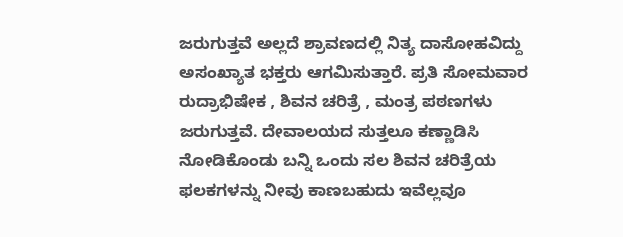ಜರುಗುತ್ತವೆ ಅಲ್ಲದೆ ಶ್ರಾವಣದಲ್ಲಿ ನಿತ್ಯ ದಾಸೋಹವಿದ್ದು ಅಸಂಖ್ಯಾತ ಭಕ್ತರು ಆಗಮಿಸುತ್ತಾರೆ. ಪ್ರತಿ ಸೋಮವಾರ ರುದ್ರಾಭಿಷೇಕ , ಶಿವನ ಚರಿತ್ರೆ , ಮಂತ್ರ ಪಠಣಗಳು ಜರುಗುತ್ತವೆ. ದೇವಾಲಯದ ಸುತ್ತಲೂ ಕಣ್ಣಾಡಿಸಿ ನೋಡಿಕೊಂಡು ಬನ್ನಿ ಒಂದು ಸಲ ಶಿವನ ಚರಿತ್ರೆಯ ಫಲಕಗಳನ್ನು ನೀವು ಕಾಣಬಹುದು ಇವೆಲ್ಲವೂ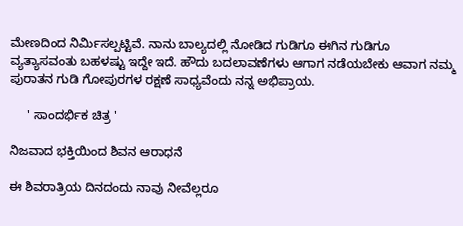ಮೇಣದಿಂದ ನಿರ್ಮಿಸಲ್ಪಟ್ಟಿವೆ. ನಾನು ಬಾಲ್ಯದಲ್ಲಿ ನೋಡಿದ ಗುಡಿಗೂ ಈಗಿನ ಗುಡಿಗೂ ವ್ಯತ್ಯಾಸವಂತು ಬಹಳಷ್ಟು ಇದ್ದೇ ಇದೆ. ಹೌದು ಬದಲಾವಣೆಗಳು ಆಗಾಗ ನಡೆಯಬೇಕು ಆವಾಗ ನಮ್ಮ ಪುರಾತನ ಗುಡಿ ಗೋಪುರಗಳ ರಕ್ಷಣೆ ಸಾಧ್ಯವೆಂದು ನನ್ನ ಅಭಿಪ್ರಾಯ.

     ' ಸಾಂದರ್ಭಿಕ ಚಿತ್ರ '

ನಿಜವಾದ ಭಕ್ತಿಯಿಂದ ಶಿವನ ಆರಾಧನೆ

ಈ ಶಿವರಾತ್ರಿಯ ದಿನದಂದು ನಾವು ನೀವೆಲ್ಲರೂ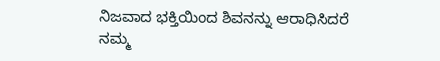ನಿಜವಾದ ಭಕ್ತಿಯಿಂದ ಶಿವನನ್ನು ಆರಾಧಿಸಿದರೆ  ನಮ್ಮ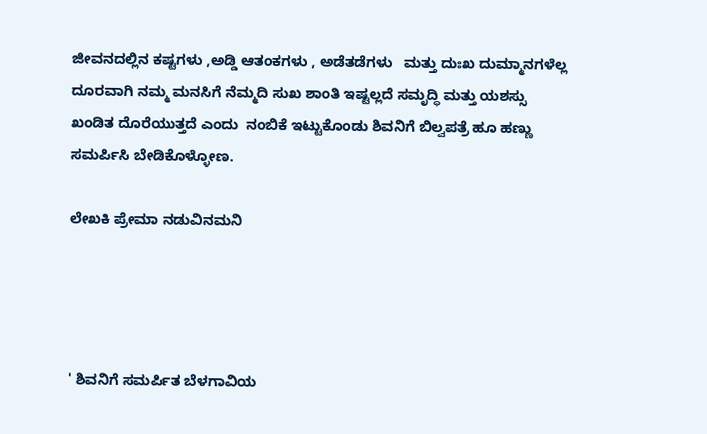ಜೀವನದಲ್ಲಿನ ಕಷ್ಟಗಳು ,ಅಡ್ಡಿ ಆತಂಕಗಳು , ಅಡೆತಡೆಗಳು   ಮತ್ತು ದುಃಖ ದುಮ್ಮಾನಗಳೆಲ್ಲ ದೂರವಾಗಿ ನಮ್ಮ ಮನಸಿಗೆ ನೆಮ್ಮದಿ ಸುಖ ಶಾಂತಿ ಇಷ್ಟಲ್ಲದೆ ಸಮೃದ್ಧಿ ಮತ್ತು ಯಶಸ್ಸು ಖಂಡಿತ ದೊರೆಯುತ್ತದೆ ಎಂದು  ನಂಬಿಕೆ ಇಟ್ಟುಕೊಂಡು ಶಿವನಿಗೆ ಬಿಲ್ವಪತ್ರೆ ಹೂ ಹಣ್ಣು ಸಮರ್ಪಿಸಿ ಬೇಡಿಕೊಳ್ಳೋಣ.

ಲೇಖಕಿ ಪ್ರೇಮಾ ನಡುವಿನಮನಿ




' ಶಿವನಿಗೆ ಸಮರ್ಪಿತ ಬೆಳಗಾವಿಯ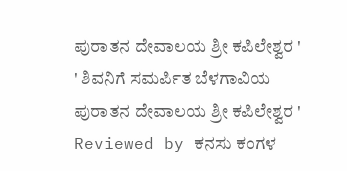ಪುರಾತನ ದೇವಾಲಯ ಶ್ರೀ ಕಪಿಲೇಶ್ವರ '  ' ಶಿವನಿಗೆ ಸಮರ್ಪಿತ ಬೆಳಗಾವಿಯ ಪುರಾತನ ದೇವಾಲಯ ಶ್ರೀ ಕಪಿಲೇಶ್ವರ ' Reviewed by ಕನಸು ಕಂಗಳ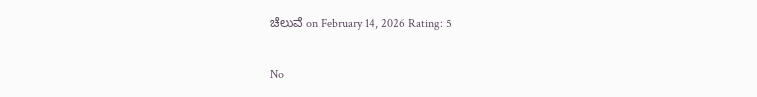ಚೆಲುವೆ on February 14, 2026 Rating: 5

No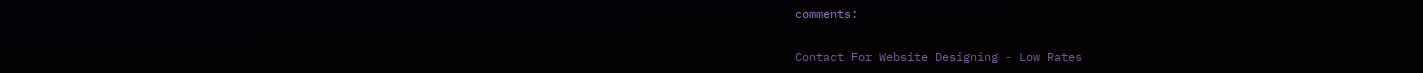comments:

Contact For Website Designing - Low Rates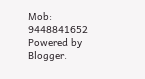Mob: 9448841652
Powered by Blogger.